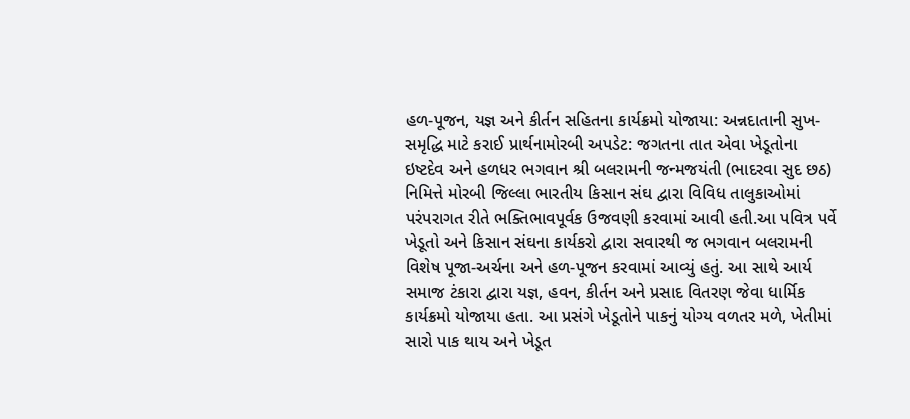હળ-પૂજન, યજ્ઞ અને કીર્તન સહિતના કાર્યક્રમો યોજાયા: અન્નદાતાની સુખ-સમૃદ્ધિ માટે કરાઈ પ્રાર્થનામોરબી અપડેટ: જગતના તાત એવા ખેડૂતોના ઇષ્ટદેવ અને હળધર ભગવાન શ્રી બલરામની જન્મજયંતી (ભાદરવા સુદ છઠ) નિમિત્તે મોરબી જિલ્લા ભારતીય કિસાન સંઘ દ્વારા વિવિધ તાલુકાઓમાં પરંપરાગત રીતે ભક્તિભાવપૂર્વક ઉજવણી કરવામાં આવી હતી.આ પવિત્ર પર્વે ખેડૂતો અને કિસાન સંઘના કાર્યકરો દ્વારા સવારથી જ ભગવાન બલરામની વિશેષ પૂજા-અર્ચના અને હળ-પૂજન કરવામાં આવ્યું હતું. આ સાથે આર્ય સમાજ ટંકારા દ્વારા યજ્ઞ, હવન, કીર્તન અને પ્રસાદ વિતરણ જેવા ધાર્મિક કાર્યક્રમો યોજાયા હતા. આ પ્રસંગે ખેડૂતોને પાકનું યોગ્ય વળતર મળે, ખેતીમાં સારો પાક થાય અને ખેડૂત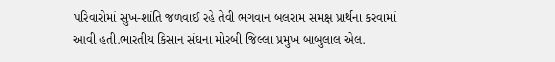પરિવારોમાં સુખ-શાંતિ જળવાઈ રહે તેવી ભગવાન બલરામ સમક્ષ પ્રાર્થના કરવામાં આવી હતી.ભારતીય કિસાન સંઘના મોરબી જિલ્લા પ્રમુખ બાબુલાલ એલ.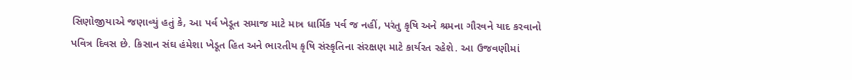સિણોજીયાએ જણાવ્યું હતું કે, આ પર્વ ખેડૂત સમાજ માટે માત્ર ધાર્મિક પર્વ જ નહીં, પરંતુ કૃષિ અને શ્રમના ગૌરવને યાદ કરવાનો પવિત્ર દિવસ છે. કિસાન સંઘ હંમેશા ખેડૂત હિત અને ભારતીય કૃષિ સંસ્કૃતિના સંરક્ષણ માટે કાર્યરત રહેશે. આ ઉજવણીમાં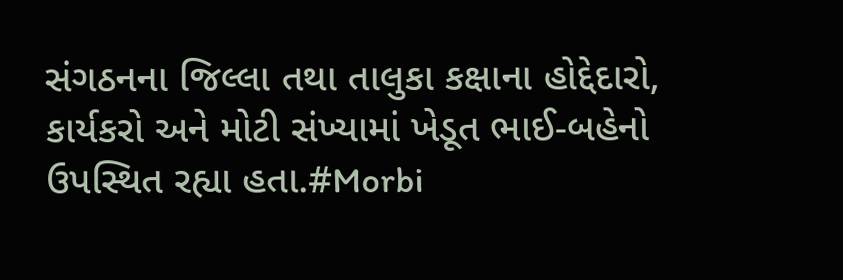સંગઠનના જિલ્લા તથા તાલુકા કક્ષાના હોદ્દેદારો, કાર્યકરો અને મોટી સંખ્યામાં ખેડૂત ભાઈ-બહેનો ઉપસ્થિત રહ્યા હતા.#Morbi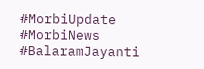#MorbiUpdate #MorbiNews #BalaramJayanti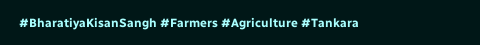#BharatiyaKisanSangh #Farmers #Agriculture #Tankara